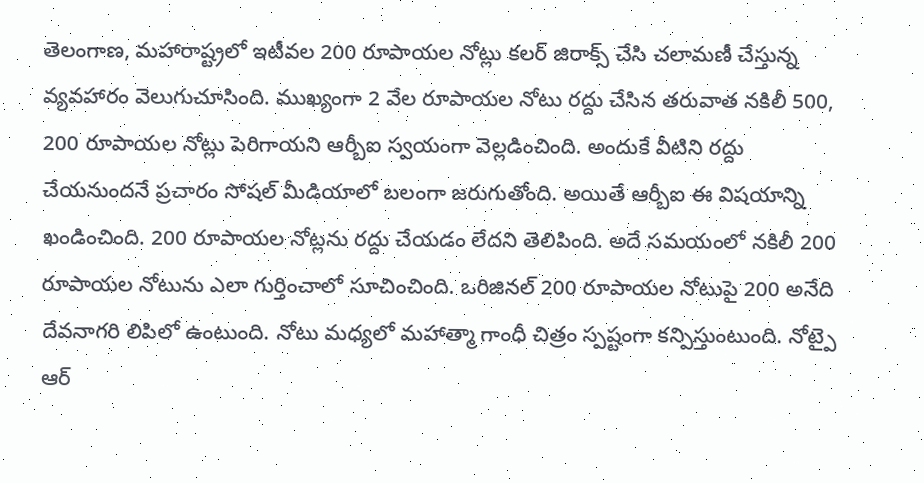తెలంగాణ, మహారాష్ట్రలో ఇటీవల 200 రూపాయల నోట్లు కలర్ జిరాక్స్ చేసి చలామణీ చేస్తున్న వ్యవహారం వెలుగుచూసింది. ముఖ్యంగా 2 వేల రూపాయల నోటు రద్దు చేసిన తరువాత నకిలీ 500, 200 రూపాయల నోట్లు పెరిగాయని ఆర్బీఐ స్వయంగా వెల్లడించింది. అందుకే వీటిని రద్దు చేయనుందనే ప్రచారం సోషల్ మీడియాలో బలంగా జరుగుతోంది. అయితే ఆర్బీఐ ఈ విషయాన్ని ఖండించింది. 200 రూపాయల నోట్లను రద్దు చేయడం లేదని తెలిపింది. అదే సమయంలో నకిలీ 200 రూపాయల నోటును ఎలా గుర్తించాలో సూచించింది. ఒరిజినల్ 200 రూపాయల నోటుపై 200 అనేది దేవనాగరి లిపిలో ఉంటుంది. నోటు మధ్యలో మహాత్మా గాంధీ చిత్రం స్పష్టంగా కన్పిస్తుంటుంది. నోట్పై ఆర్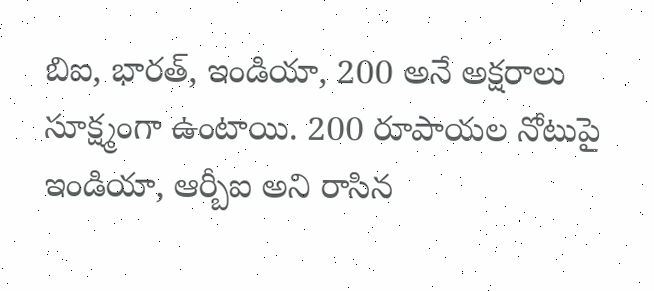బిఐ, భారత్, ఇండియా, 200 అనే అక్షరాలు సూక్ష్మంగా ఉంటాయి. 200 రూపాయల నోటుపై ఇండియా, ఆర్బీఐ అని రాసిన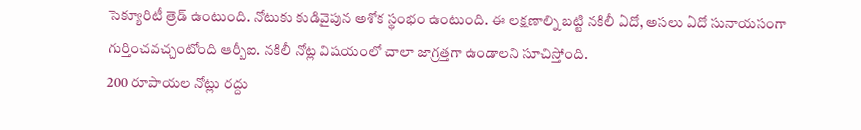సెక్యూరిటీ త్రెడ్ ఉంటుంది. నోటుకు కుడివైపున అశోక స్థంభం ఉంటుంది. ఈ లక్షణాల్ని బట్టి నకిలీ ఏదో, అసలు ఏదో సునాయసంగా గుర్తించవచ్చంటోంది ఆర్బీఐ. నకిలీ నోట్ల విషయంలో చాలా జాగ్రత్తగా ఉండాలని సూచిస్తోంది.
200 రూపాయల నోట్లు రద్దు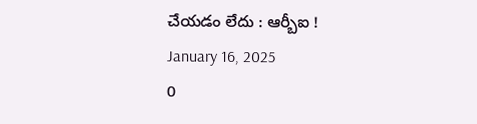చేయడం లేదు : ఆర్బీఐ !
January 16, 2025
0